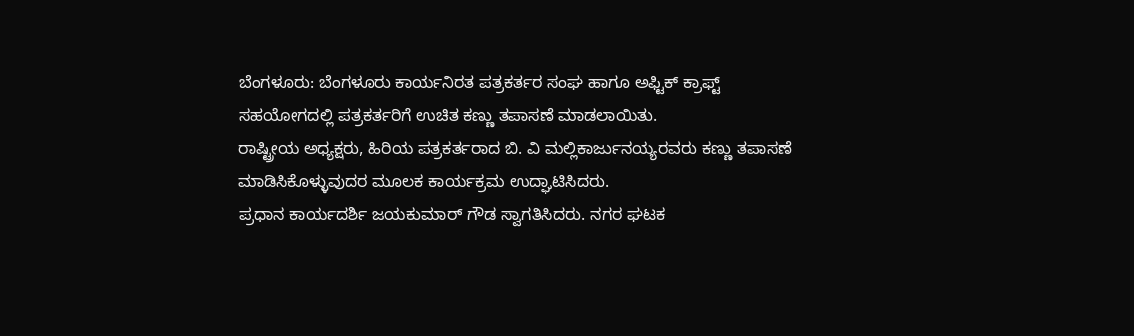ಬೆಂಗಳೂರು: ಬೆಂಗಳೂರು ಕಾರ್ಯನಿರತ ಪತ್ರಕರ್ತರ ಸಂಘ ಹಾಗೂ ಅಫ್ಟಿಕ್ ಕ್ರಾಫ್ಟ್ ಸಹಯೋಗದಲ್ಲಿ ಪತ್ರಕರ್ತರಿಗೆ ಉಚಿತ ಕಣ್ಣು ತಪಾಸಣೆ ಮಾಡಲಾಯಿತು.
ರಾಷ್ಟ್ರೀಯ ಅಧ್ಯಕ್ಷರು, ಹಿರಿಯ ಪತ್ರಕರ್ತರಾದ ಬಿ. ವಿ ಮಲ್ಲಿಕಾರ್ಜುನಯ್ಯರವರು ಕಣ್ಣು ತಪಾಸಣೆ ಮಾಡಿಸಿಕೊಳ್ಳುವುದರ ಮೂಲಕ ಕಾರ್ಯಕ್ರಮ ಉದ್ಘಾಟಿಸಿದರು.
ಪ್ರಧಾನ ಕಾರ್ಯದರ್ಶಿ ಜಯಕುಮಾರ್ ಗೌಡ ಸ್ವಾಗತಿಸಿದರು. ನಗರ ಘಟಕ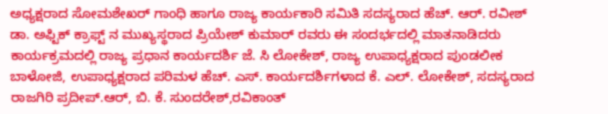ಅಧ್ಯಕ್ಷರಾದ ಸೋಮಶೇಖರ್ ಗಾಂಧಿ ಹಾಗೂ ರಾಜ್ಯ ಕಾರ್ಯಕಾರಿ ಸಮಿತಿ ಸದಸ್ಯರಾದ ಹೆಚ್. ಆರ್. ರವೀಶ್ ಡಾ. ಅಫ್ಟಿಕ್ ಕ್ರಾಫ್ಟ್ ನ ಮುಖ್ಯಸ್ಥರಾದ ಪ್ರಿಯೇಶ್ ಕುಮಾರ್ ರವರು ಈ ಸಂದರ್ಭದಲ್ಲಿ ಮಾತನಾಡಿದರು
ಕಾರ್ಯಕ್ರಮದಲ್ಲಿ ರಾಜ್ಯ ಪ್ರಧಾನ ಕಾರ್ಯದರ್ಶಿ ಜೆ. ಸಿ ಲೋಕೇಶ್, ರಾಜ್ಯ ಉಪಾಧ್ಯಕ್ಷರಾದ ಪುಂಡಲೀಕ ಬಾಳೋಜಿ, ಉಪಾಧ್ಯಕ್ಷರಾದ ಪರಿಮಳ ಹೆಚ್. ಎಸ್. ಕಾರ್ಯದರ್ಶಿಗಳಾದ ಕೆ. ಎಲ್. ಲೋಕೇಶ್, ಸದಸ್ಯರಾದ ರಾಜಗಿರಿ ಪ್ರದೀಪ್.ಆರ್, ಬಿ. ಕೆ. ಸುಂದರೇಶ್,ರವಿಕಾಂತ್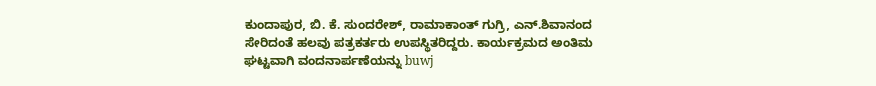ಕುಂದಾಪುರ, ಬಿ. ಕೆ. ಸುಂದರೇಶ್, ರಾಮಾಕಾಂತ್ ಗುಗ್ರಿ, ಎನ್.ಶಿವಾನಂದ ಸೇರಿದಂತೆ ಹಲವು ಪತ್ರಕರ್ತರು ಉಪಸ್ಥಿತರಿದ್ದರು. ಕಾರ್ಯಕ್ರಮದ ಅಂತಿಮ ಘಟ್ಟವಾಗಿ ವಂದನಾರ್ಪಣೆಯನ್ನು buwj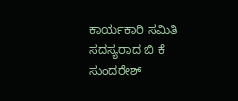ಕಾರ್ಯಕಾರಿ ಸಮಿತಿ ಸದಸ್ಯರಾದ ಬಿ ಕೆ ಸುಂದರೇಶ್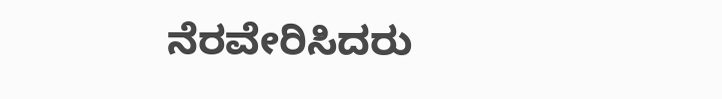ನೆರವೇರಿಸಿದರು